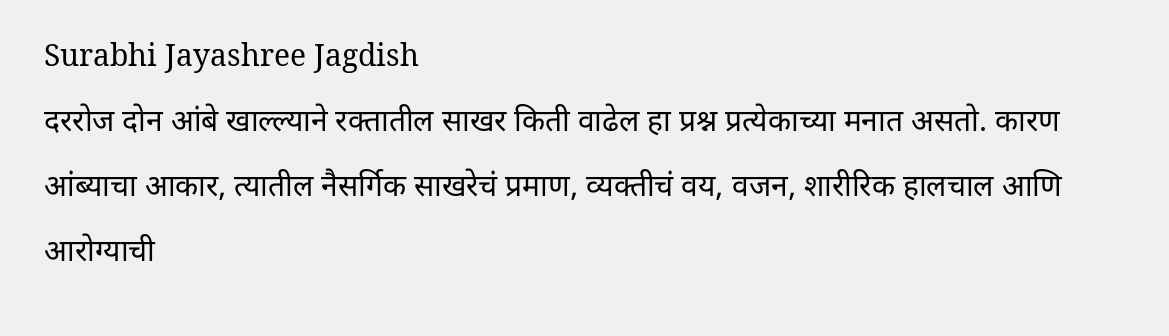Surabhi Jayashree Jagdish
दररोज दोन आंबे खाल्ल्याने रक्तातील साखर किती वाढेल हा प्रश्न प्रत्येकाच्या मनात असतो. कारण आंब्याचा आकार, त्यातील नैसर्गिक साखरेचं प्रमाण, व्यक्तीचं वय, वजन, शारीरिक हालचाल आणि आरोग्याची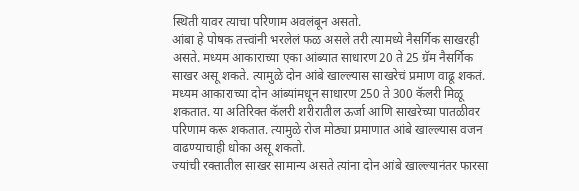स्थिती यावर त्याचा परिणाम अवलंबून असतो.
आंबा हे पोषक तत्त्वांनी भरलेलं फळ असले तरी त्यामध्ये नैसर्गिक साखरही असते. मध्यम आकाराच्या एका आंब्यात साधारण 20 ते 25 ग्रॅम नैसर्गिक साखर असू शकते. त्यामुळे दोन आंबे खाल्ल्यास साखरेचं प्रमाण वाढू शकतं.
मध्यम आकाराच्या दोन आंब्यांमधून साधारण 250 ते 300 कॅलरी मिळू शकतात. या अतिरिक्त कॅलरी शरीरातील ऊर्जा आणि साखरेच्या पातळीवर परिणाम करू शकतात. त्यामुळे रोज मोठ्या प्रमाणात आंबे खाल्ल्यास वजन वाढण्याचाही धोका असू शकतो.
ज्यांची रक्तातील साखर सामान्य असते त्यांना दोन आंबे खाल्ल्यानंतर फारसा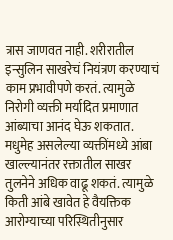त्रास जाणवत नाही. शरीरातील इन्सुलिन साखरेचं नियंत्रण करण्याचं काम प्रभावीपणे करतं. त्यामुळे निरोगी व्यक्ती मर्यादित प्रमाणात आंब्याचा आनंद घेऊ शकतात.
मधुमेह असलेल्या व्यक्तींमध्ये आंबा खाल्ल्यानंतर रक्तातील साखर तुलनेने अधिक वाढू शकतं. त्यामुळे किती आंबे खावेत हे वैयक्तिक आरोग्याच्या परिस्थितीनुसार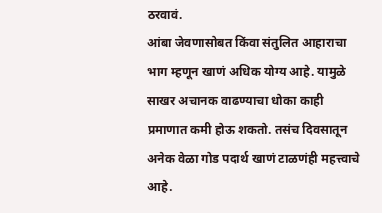ठरवावं.
आंबा जेवणासोबत किंवा संतुलित आहाराचा भाग म्हणून खाणं अधिक योग्य आहे. यामुळे साखर अचानक वाढण्याचा धोका काही प्रमाणात कमी होऊ शकतो. तसंच दिवसातून अनेक वेळा गोड पदार्थ खाणं टाळणंही महत्त्वाचे आहे.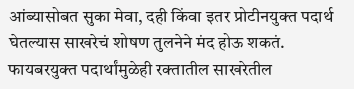आंब्यासोबत सुका मेवा, दही किंवा इतर प्रोटीनयुक्त पदार्थ घेतल्यास साखरेचं शोषण तुलनेने मंद होऊ शकतं. फायबरयुक्त पदार्थांमुळेही रक्तातील साखरेतील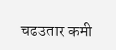चढउतार कमी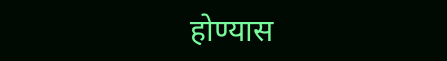होण्यास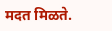मदत मिळते.